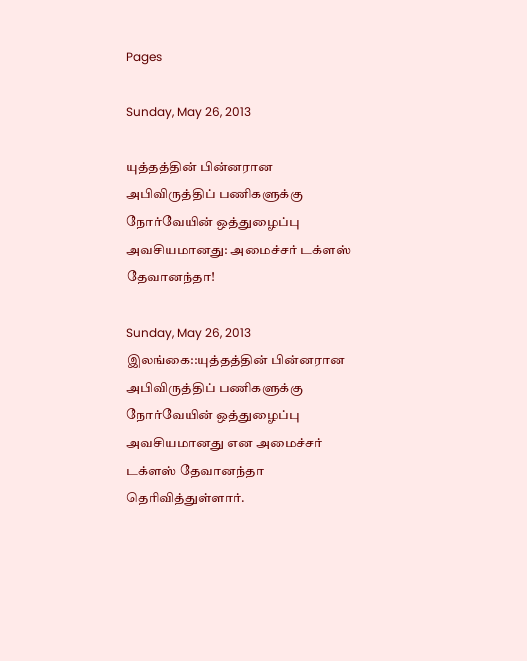Pages

Sunday, May 26, 2013

யுத்தத்தின் பின்னரான அபிவிருத்திப் பணிகளுக்கு நோர்வேயின் ஒத்துழைப்பு அவசியமானது: அமைச்சர் டக்ளஸ் தேவானந்தா!

Sunday, May 26, 2013
இலங்கை::யுத்தத்தின் பின்னரான அபிவிருத்திப் பணிகளுக்கு நோர்வேயின் ஒத்துழைப்பு அவசியமானது என அமைச்சர் டக்ளஸ் தேவானந்தா தெரிவித்துள்ளார்.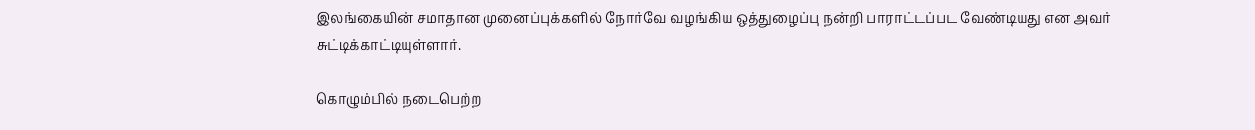இலங்கையின் சமாதான முனைப்புக்களில் நோர்வே வழங்கிய ஒத்துழைப்பு நன்றி பாராட்டப்பட வேண்டியது என அவர் சுட்டிக்காட்டியுள்ளார்.

கொழும்பில் நடைபெற்ற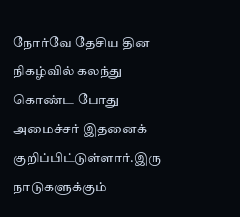நோர்வே தேசிய தின நிகழ்வில் கலந்து கொண்ட போது அமைச்சர் இதனைக் குறிப்பிட்டுள்ளார்.இரு நாடுகளுக்கும்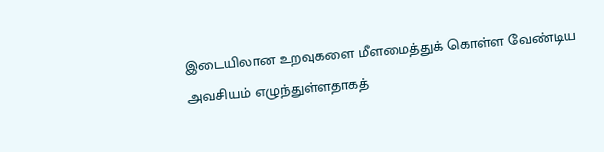இடையிலான உறவுகளை மீளமைத்துக் கொள்ள வேண்டிய அவசியம் எழுந்துள்ளதாகத்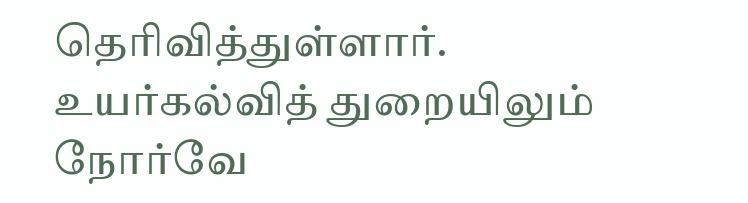தெரிவித்துள்ளார். உயர்கல்வித் துறையிலும் நோர்வே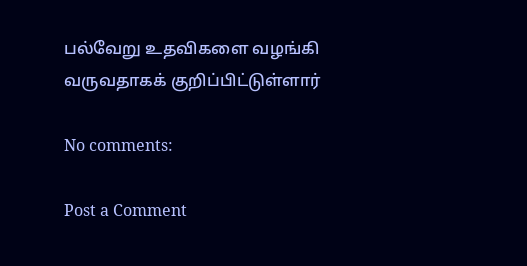பல்வேறு உதவிகளை வழங்கி வருவதாகக் குறிப்பிட்டுள்ளார்

No comments:

Post a Comment